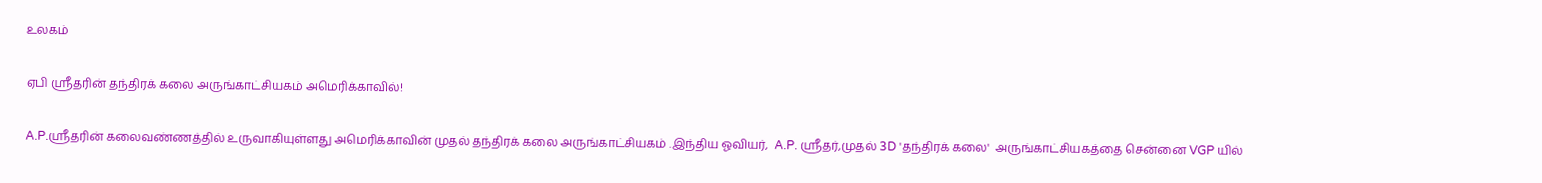உலகம்

ஏபி ஸ்ரீதரின் தந்திரக் கலை அருங்காட்சியகம் அமெரிக்காவில்!

A.P.ஸ்ரீதரின் கலைவண்ணத்தில் உருவாகியுள்ளது அமெரிக்காவின் முதல் தந்திரக் கலை அருங்காட்சியகம் .இந்திய ஓவியர்,  A.P. ஸ்ரீதர்,முதல் 3D 'தந்திரக் கலை'  அருங்காட்சியகத்தை சென்னை VGP யில்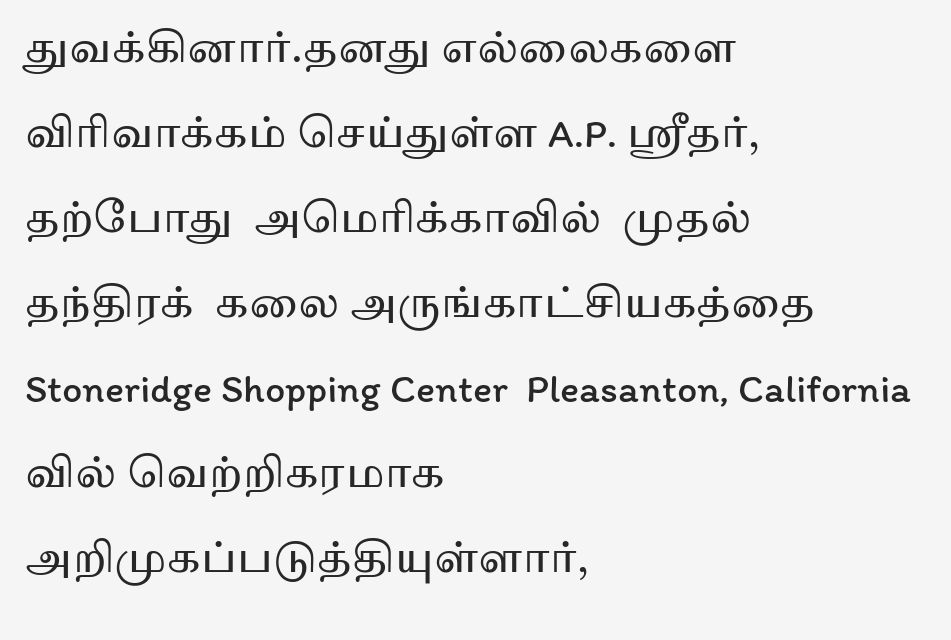துவக்கினார்.தனது எல்லைகளை விரிவாக்கம் செய்துள்ள A.P. ஸ்ரீதர், தற்போது  அமெரிக்காவில்  முதல்  தந்திரக்  கலை அருங்காட்சியகத்தை Stoneridge Shopping Center  Pleasanton, California வில் வெற்றிகரமாக அறிமுகப்படுத்தியுள்ளார்,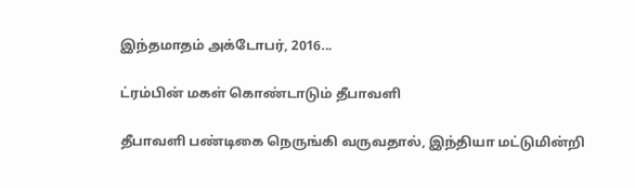இந்தமாதம் அக்டோபர், 2016...

ட்ரம்பின் மகள் கொண்டாடும் தீபாவளி

தீபாவளி பண்டிகை நெருங்கி வருவதால், இந்தியா மட்டுமின்றி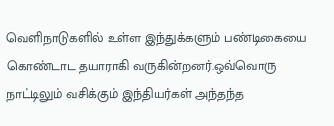வெளிநாடுகளில் உள்ள இந்துக்களும் பண்டிகையை கொண்டாட தயாராகி வருகின்றனர்.ஒவ்வொரு நாட்டிலும் வசிக்கும் இந்தியர்கள் அந்தந்த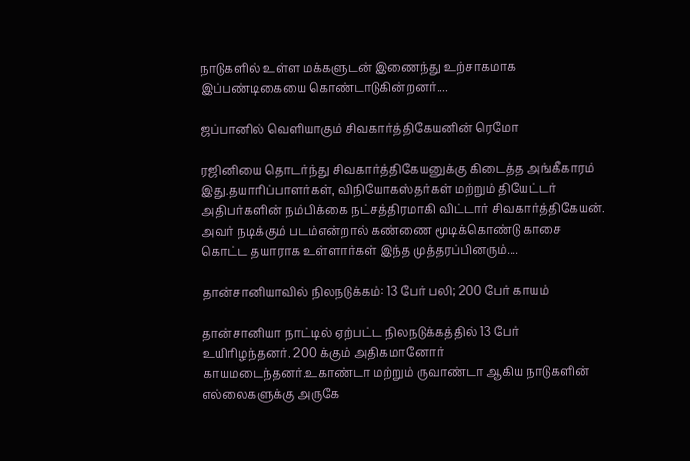நாடுகளில் உள்ள மக்களுடன் இணைந்து உற்சாகமாக இப்பண்டிகையை கொண்டாடுகின்றனர்....

ஜப்பானில் வெளியாகும் சிவகார்த்திகேயனின் ரெமோ

ரஜினியை தொடர்ந்து சிவகார்த்திகேயனுக்கு கிடைத்த அங்கீகாரம் இது.தயாரிப்பாளர்கள், விநியோகஸ்தர்கள் மற்றும் தியேட்டர் அதிபர்களின் நம்பிக்கை நட்சத்திரமாகி விட்டார் சிவகார்த்திகேயன். அவர் நடிக்கும் படம்என்றால் கண்ணை மூடிக்கொண்டு காசை கொட்ட தயாராக உள்ளார்கள் இந்த முத்தரப்பினரும்....

தான்சானியாவில் நிலநடுக்கம்: 13 பேர் பலி; 200 பேர் காயம்

தான்சானியா நாட்டில் ஏற்பட்ட நிலநடுக்கத்தில் 13 பேர் உயிரிழந்தனர். 200 க்கும் அதிகமானோர் காயமடைந்தனர்.உகாண்டா மற்றும் ருவாண்டா ஆகிய நாடுகளின் எல்லைகளுக்கு அருகே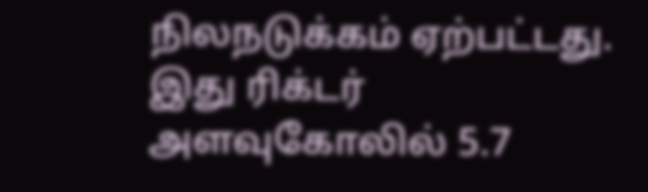நிலநடுக்கம் ஏற்பட்டது. இது ரிக்டர் அளவுகோலில் 5.7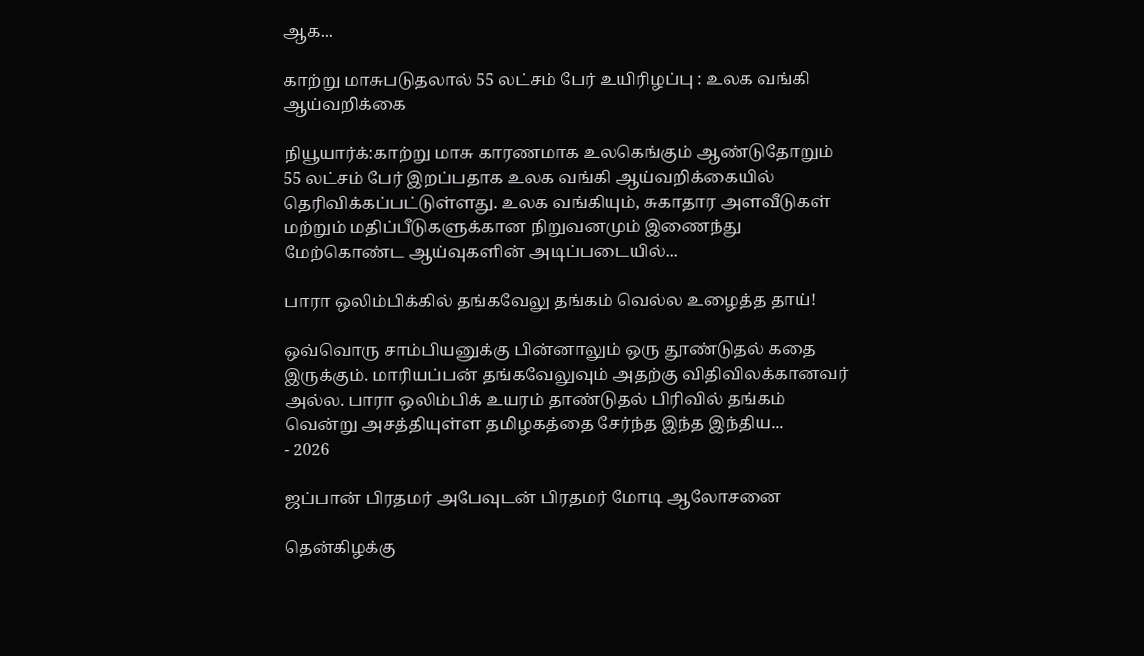ஆக...

காற்று மாசுபடுதலால் 55 லட்சம் பேர் உயிரிழப்பு : உலக வங்கி ஆய்வறிக்கை

நியூயார்க்:காற்று மாசு காரணமாக உலகெங்கும் ஆண்டுதோறும் 55 லட்சம் பேர் இறப்பதாக உலக வங்கி ஆய்வறிக்கையில் தெரிவிக்கப்பட்டுள்ளது. உலக வங்கியும், சுகாதார அளவீடுகள் மற்றும் மதிப்பீடுகளுக்கான நிறுவனமும் இணைந்து மேற்கொண்ட ஆய்வுகளின் அடிப்படையில்...

பாரா ஒலிம்பிக்கில் தங்கவேலு தங்கம் வெல்ல உழைத்த தாய்!

ஒவ்வொரு சாம்பியனுக்கு பின்னாலும் ஒரு தூண்டுதல் கதை இருக்கும். மாரியப்பன் தங்கவேலுவும் அதற்கு விதிவிலக்கானவர் அல்ல. பாரா ஒலிம்பிக் உயரம் தாண்டுதல் பிரிவில் தங்கம் வென்று அசத்தியுள்ள தமிழகத்தை சேர்ந்த இந்த இந்திய...
- 2026

ஜப்பான் பிரதமர் அபேவுடன் பிரதமர் மோடி ஆலோசனை

தென்கிழக்கு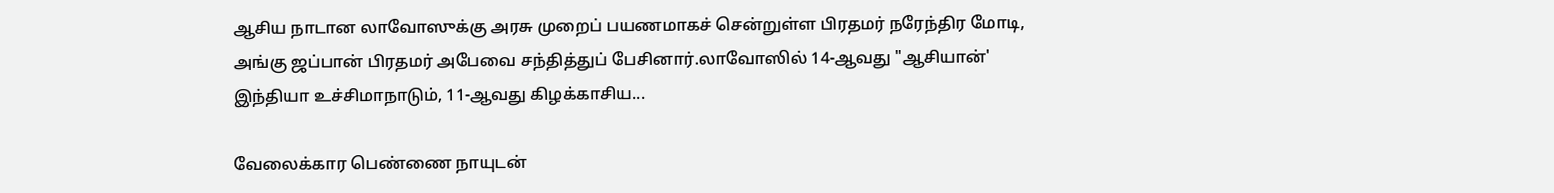ஆசிய நாடான லாவோஸுக்கு அரசு முறைப் பயணமாகச் சென்றுள்ள பிரதமர் நரேந்திர மோடி, அங்கு ஜப்பான் பிரதமர் அபேவை சந்தித்துப் பேசினார்.லாவோஸில் 14-ஆவது "ஆசியான்' இந்தியா உச்சிமாநாடும், 11-ஆவது கிழக்காசிய...

வேலைக்கார பெண்ணை நாயுடன்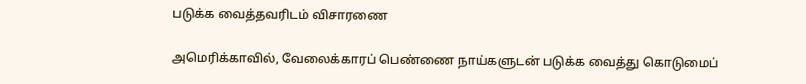படுக்க வைத்தவரிடம் விசாரணை

அமெரிக்காவில், வேலைக்காரப் பெண்ணை நாய்களுடன் படுக்க வைத்து கொடுமைப்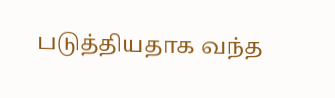படுத்தியதாக வந்த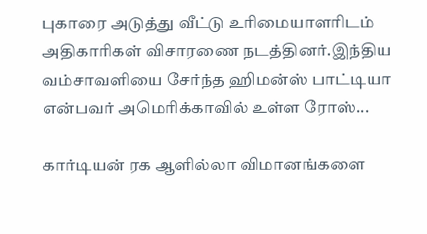புகாரை அடுத்து வீட்டு உரிமையாளரிடம் அதிகாரிகள் விசாரணை நடத்தினர்.இந்திய வம்சாவளியை சேர்ந்த ஹிமன்ஸ் பாட்டியா என்பவர் அமெரிக்காவில் உள்ள ரோஸ்...

கார்டியன் ரக ஆளில்லா விமானங்களை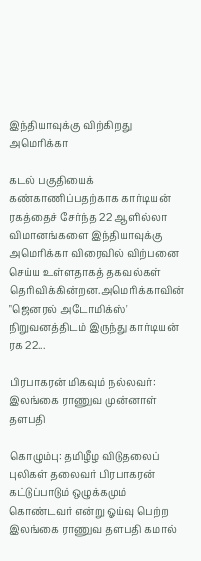இந்தியாவுக்கு விற்கிறது அமெரிக்கா

கடல் பகுதியைக் கண்காணிப்பதற்காக கார்டியன் ரகத்தைச் சேர்ந்த 22 ஆளில்லா விமானங்களை இந்தியாவுக்கு அமெரிக்கா விரைவில் விற்பனை செய்ய உள்ளதாகத் தகவல்கள் தெரிவிக்கின்றன.அமெரிக்காவின் "ஜெனரல் அடோமிக்ஸ்' நிறுவனத்திடம் இருந்து கார்டியன் ரக 22...

பிரபாகரன் மிகவும் நல்லவர்: இலங்கை ராணுவ முன்னாள் தளபதி

கொழும்பு: தமிழீழ விடுதலைப் புலிகள் தலைவர் பிரபாகரன் கட்டுப்பாடும் ஒழுக்கமும் கொண்டவர் என்று ஓய்வு பெற்ற இலங்கை ராணுவ தளபதி கமால்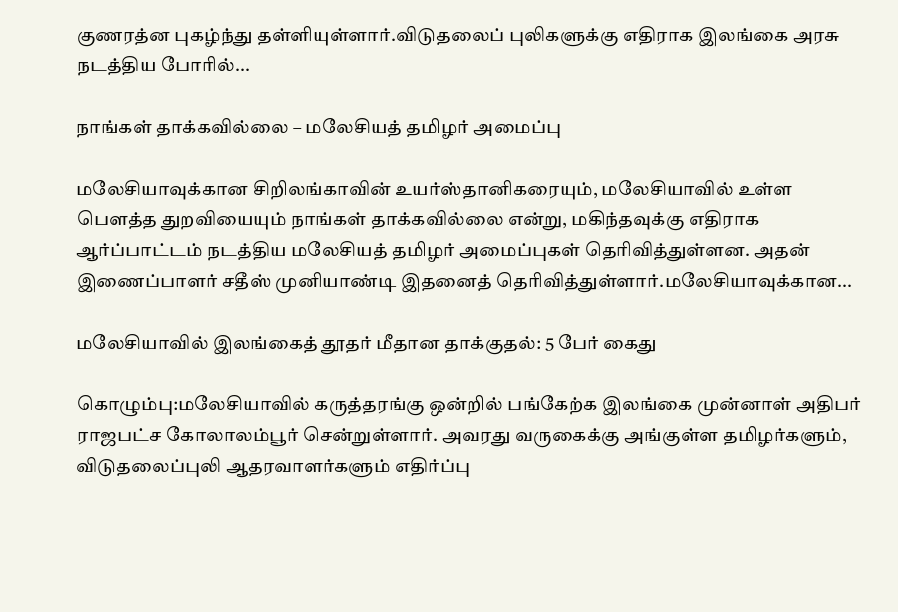குணரத்ன புகழ்ந்து தள்ளியுள்ளார்.விடுதலைப் புலிகளுக்கு எதிராக இலங்கை அரசு நடத்திய போரில்...

நாங்கள் தாக்கவில்லை – மலேசியத் தமிழர் அமைப்பு

மலேசியாவுக்கான சிறிலங்காவின் உயர்ஸ்தானிகரையும், மலேசியாவில் உள்ள பௌத்த துறவியையும் நாங்கள் தாக்கவில்லை என்று, மகிந்தவுக்கு எதிராக ஆர்ப்பாட்டம் நடத்திய மலேசியத் தமிழர் அமைப்புகள் தெரிவித்துள்ளன. அதன் இணைப்பாளர் சதீஸ் முனியாண்டி இதனைத் தெரிவித்துள்ளார்.மலேசியாவுக்கான...

மலேசியாவில் இலங்கைத் தூதர் மீதான தாக்குதல்: 5 பேர் கைது

கொழும்பு:மலேசியாவில் கருத்தரங்கு ஒன்றில் பங்கேற்க இலங்கை முன்னாள் அதிபர் ராஜபட்ச கோலாலம்பூர் சென்றுள்ளார். அவரது வருகைக்கு அங்குள்ள தமிழர்களும், விடுதலைப்புலி ஆதரவாளர்களும் எதிர்ப்பு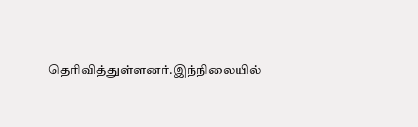தெரிவித்துள்ளனர்.இந்நிலையில்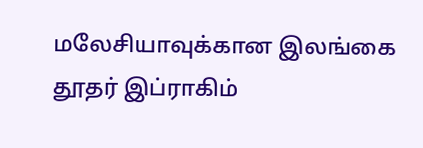மலேசியாவுக்கான இலங்கை தூதர் இப்ராகிம்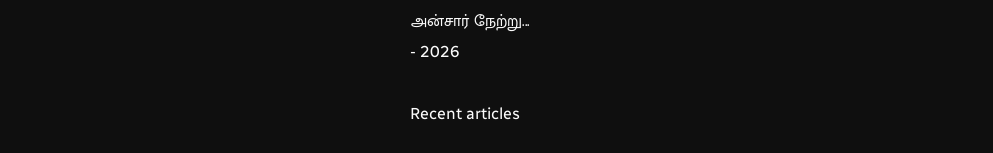அன்சார் நேற்று...
- 2026

Recent articles